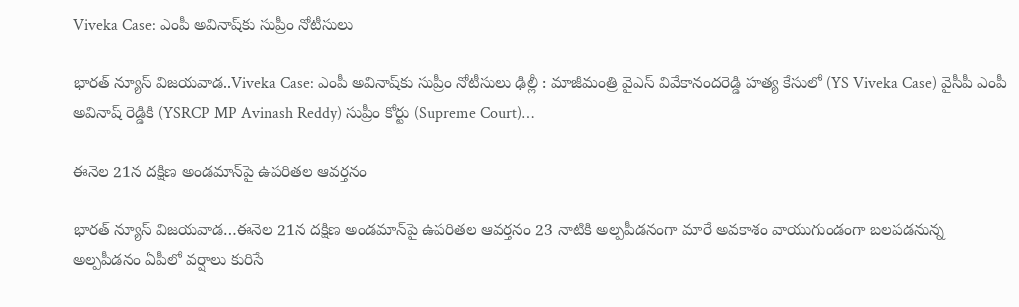Viveka Case: ఎంపీ అవినాష్‌కు సుప్రీం నోటీసులు

భారత్ న్యూస్ విజయవాడ..Viveka Case: ఎంపీ అవినాష్‌కు సుప్రీం నోటీసులు ఢిల్లీ : మాజీమంత్రి వైఎస్ వివేకానందరెడ్డి హత్య కేసులో (YS Viveka Case) వైసీపీ ఎంపీ అవినాష్ రెడ్డికి (YSRCP MP Avinash Reddy) సుప్రీం కోర్టు (Supreme Court)…

ఈనెల 21న దక్షిణ అండమాన్‌పై ఉపరితల ఆవర్తనం

భారత్ న్యూస్ విజయవాడ…ఈనెల 21న దక్షిణ అండమాన్‌పై ఉపరితల ఆవర్తనం 23 నాటికి అల్పపీడనంగా మారే అవకాశం వాయుగుండంగా బలపడనున్న అల్పపీడనం ఏపీలో వర్షాలు కురిసే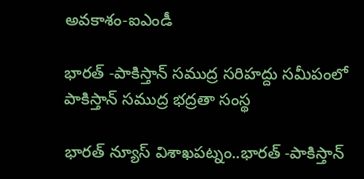అవకాశం-ఐఎండీ

భారత్ -పాకిస్తాన్ సముద్ర సరిహద్దు సమీపంలో పాకిస్తాన్ సముద్ర భద్రతా సంస్థ

భారత్ న్యూస్ విశాఖపట్నం..భారత్ -పాకిస్తాన్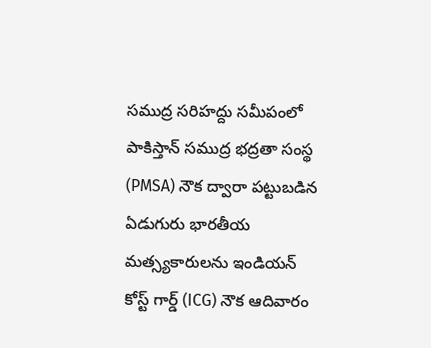సముద్ర సరిహద్దు సమీపంలో పాకిస్తాన్ సముద్ర భద్రతా సంస్థ (PMSA) నౌక ద్వారా పట్టుబడిన ఏడుగురు భారతీయ మత్స్యకారులను ఇండియన్ కోస్ట్ గార్డ్ (ICG) నౌక ఆదివారం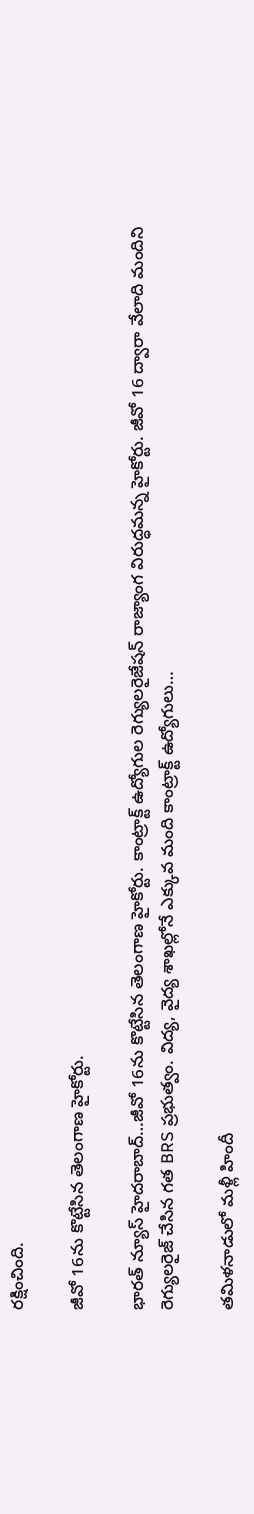రక్షించింది.

జీవో 16ను కొట్టేసిన తెలంగాణ హైకోర్టు.

భారత్ న్యూస్ హైదరాబాద్…జీవో 16ను కొట్టేసిన తెలంగాణ హైకోర్టు. కాంట్రాక్ట్‌ ఉద్యోగుల రెగ్యులరైజేషన్‌ రాజ్యాంగ విరుద్ధమన్న హైకోర్టు. జీవో 16 ద్వారా వేలాది మందిని రెగ్యులరైజ్‌ చేసిన గత BRS ప్రభుత్వం. విద్య, వైద్య శాఖల్లోనే ఎక్కువ మంది కాంట్రాక్ట్‌ ఉద్యోగులు…

తమిళనాడులో మళ్లీ హిందీ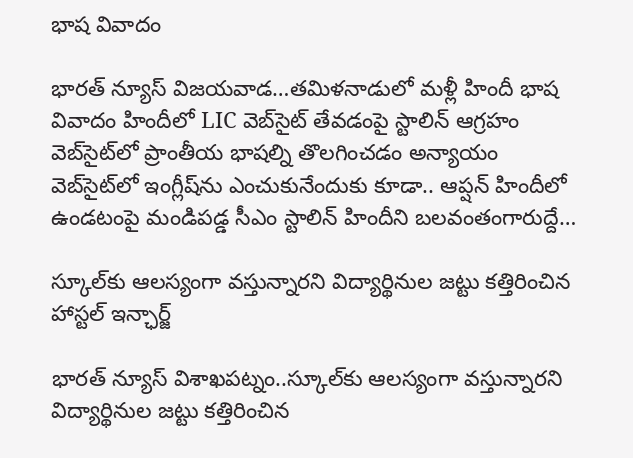భాష వివాదం

భారత్ న్యూస్ విజయవాడ…తమిళనాడులో మళ్లీ హిందీ భాష వివాదం హిందీలో LIC వెబ్‌సైట్‌ తేవడంపై స్టాలిన్‌ ఆగ్రహం వెబ్‌సైట్‌లో ప్రాంతీయ భాషల్ని తొలగించడం అన్యాయం వెబ్‌సైట్‌లో ఇంగ్లీష్‌ను ఎంచుకునేందుకు కూడా.. ఆప్షన్‌ హిందీలో ఉండటంపై మండిపడ్డ సీఎం స్టాలిన్‌ హిందీని బలవంతంగారుద్దే…

స్కూల్‌కు ఆలస్యంగా వస్తున్నారని విద్యార్థినుల జట్టు కత్తిరించిన హాస్టల్ ఇన్ఛార్జ్

భారత్ న్యూస్ విశాఖపట్నం..స్కూల్‌కు ఆలస్యంగా వస్తున్నారని విద్యార్థినుల జట్టు కత్తిరించిన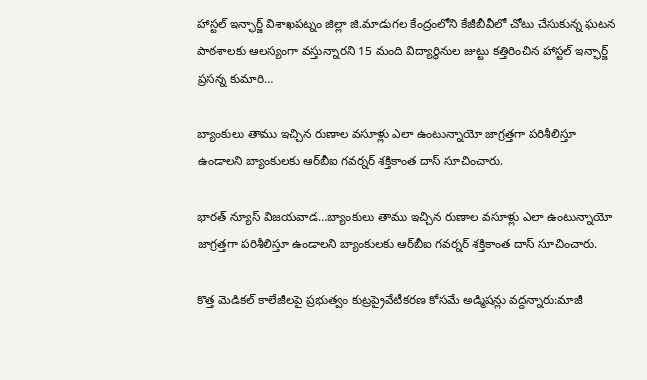హాస్టల్ ఇన్ఛార్జ్ విశాఖపట్నం జిల్లా జి.మాడుగల కేంద్రంలోని కేజీబీవీలో చోటు చేసుకున్న ఘటన పాఠశాలకు ఆలస్యంగా వస్తున్నారని 15 మంది విద్యార్థినుల జుట్టు కత్తిరించిన హాస్టల్ ఇన్ఛార్జ్ ప్రసన్న కుమారి…

బ్యాంకులు తాము ఇచ్చిన రుణాల వసూళ్లు ఎలా ఉంటున్నాయో జాగ్రత్తగా పరిశీలిస్తూ ఉండాలని బ్యాంకులకు ఆర్‌బీఐ గవర్నర్‌ శక్తికాంత దాస్‌ సూచించారు.

భారత్ న్యూస్ విజయవాడ…బ్యాంకులు తాము ఇచ్చిన రుణాల వసూళ్లు ఎలా ఉంటున్నాయో జాగ్రత్తగా పరిశీలిస్తూ ఉండాలని బ్యాంకులకు ఆర్‌బీఐ గవర్నర్‌ శక్తికాంత దాస్‌ సూచించారు.

కొత్త మెడికల్‌ కాలేజీలపై ప్రభుత్వం కుట్రప్రైవేటీకరణ కోసమే అడ్మిషన్లు వద్దన్నారు:మాజీ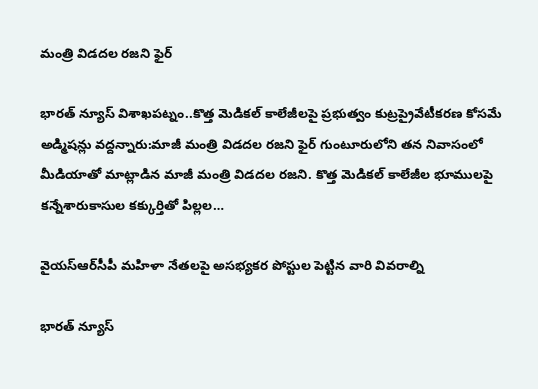మంత్రి విడదల రజని ఫైర్‌

భారత్ న్యూస్ విశాఖపట్నం..కొత్త మెడికల్‌ కాలేజీలపై ప్రభుత్వం కుట్రప్రైవేటీకరణ కోసమే అడ్మిషన్లు వద్దన్నారు:మాజీ మంత్రి విడదల రజని ఫైర్‌ గుంటూరులోని తన నివాసంలో మీడియాతో మాట్లాడిన మాజీ మంత్రి విడదల రజని. కొత్త మెడికల్‌ కాలేజీల భూములపై కన్నేశారుకాసుల కక్కుర్తితో పిల్లల…

వైయస్‌ఆర్‌సీపీ మహిళా నేతలపై అసభ్యకర పోస్టుల పెట్టిన వారి వివరాల్ని

భారత్ న్యూస్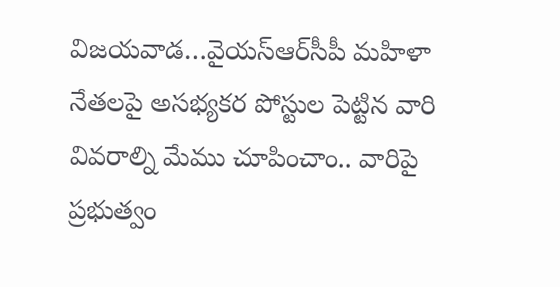విజయవాడ…వైయస్‌ఆర్‌సీపీ మహిళా నేతలపై అసభ్యకర పోస్టుల పెట్టిన వారి వివరాల్ని మేము చూపించాం.. వారిపై ప్రభుత్వం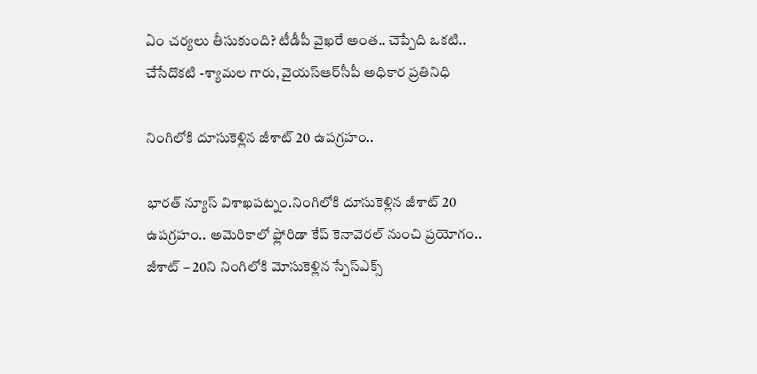ఏం చర్యలు తీసుకుంది? టీడీపీ వైఖరే అంత.. చెప్పేది ఒకటి.. చేసేదొకటి -శ్యామల గారు, వైయస్‌ఆర్‌సీపీ అధికార ప్రతినిధి

నింగిలోకి దూసుకెళ్లిన జీశాట్ 20 ఉపగ్రహం..

భారత్ న్యూస్ విశాఖపట్నం.నింగిలోకి దూసుకెళ్లిన జీశాట్ 20 ఉపగ్రహం.. అమెరికాలో ఫ్లోరిడా కేప్‌ కెనావెరల్‌ నుంచి ప్రయోగం.. జీశాట్ – 20ని నింగిలోకి మోసుకెళ్లిన స్పేస్‌ఎక్స్‌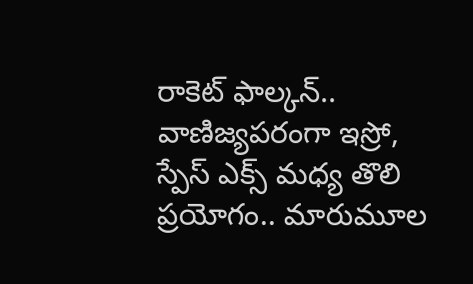రాకెట్‌ ఫాల్కన్‌.. వాణిజ్యపరంగా ఇస్రో, స్పేస్‌ ఎక్స్‌ మధ్య తొలి ప్రయోగం.. మారుమూల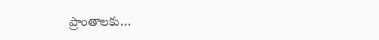ప్రాంతాలకు…